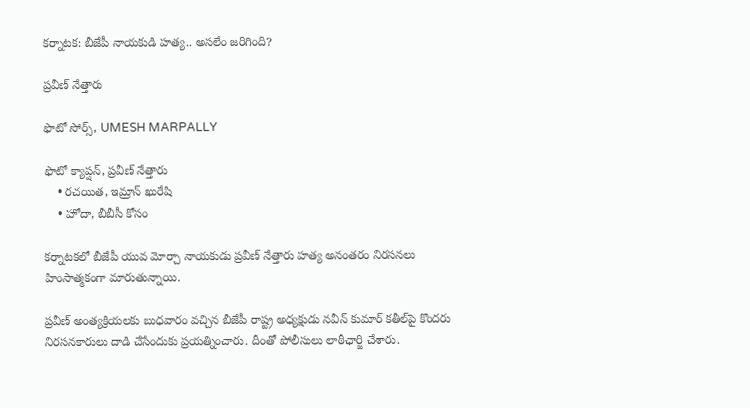కర్నాటక: బీజేపీ నాయకుడి హత్య.. అసలేం జరిగింది?

ప్రవీణ్ నేత్తారు

ఫొటో సోర్స్, UMESH MARPALLY

ఫొటో క్యాప్షన్, ప్రవీణ్ నేత్తారు
    • రచయిత, ఇమ్రాన్ ఖురేషి
    • హోదా, బీబీసీ కోసం

కర్నాటకలో బీజేపీ యువ మోర్చా నాయకుడు ప్రవీణ్ నేత్తారు హత్య అనంతరం నిరసనలు హింసాత్మకంగా మారుతున్నాయి.

ప్రవీణ్ అంత్యక్రియలకు బుధవారం వచ్చిన బీజేపీ రాష్ట్ర అధ్యక్షుడు నవీన్ కుమార్ కతీల్‌పై కొందరు నిరసనకారులు దాడి చేసేందుకు ప్రయత్నించారు. దీంతో పోలీసులు లాఠీఛార్జి చేశారు.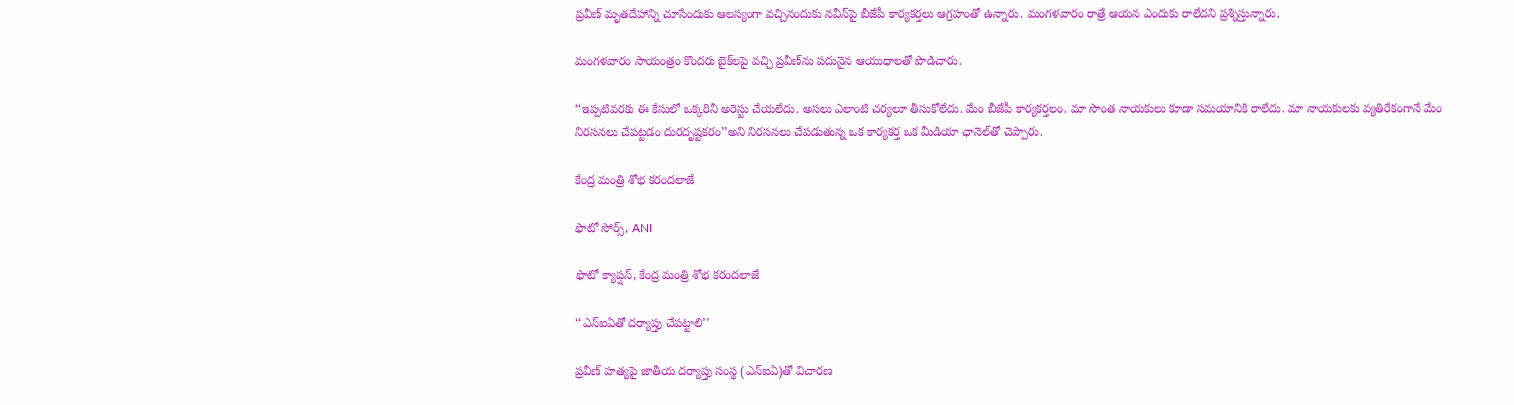ప్రవీణ్ మృతదేహాన్ని చూసేందుకు ఆలస్యంగా వచ్చినందుకు నవీన్‌పై బీజేపీ కార్యకర్తలు ఆగ్రహంతో ఉన్నారు. మంగళవారం రాత్రే ఆయన ఎందుకు రాలేదని ప్రశ్నిస్తున్నారు.

మంగళవారం సాయంత్రం కొందరు బైక్‌లపై వచ్చి ప్రవీణ్‌ను పదునైన ఆయుధాలతో పొడిచారు.

‘‘ఇప్పటివరకు ఈ కేసులో ఒక్కరినీ అరెస్టు చేయలేదు. అసలు ఎలాంటి చర్యలూ తీసుకోలేదు. మేం బీజేపీ కార్యకర్తలం. మా సొంత నాయకులు కూడా సమయానికి రాలేదు. మా నాయకులకు వ్యతిరేకంగానే మేం నిరసనలు చేపట్టడం దురదృష్టకరం’’అని నిరసనలు చేపడుతున్న ఒక కార్యకర్త ఒక మీడియా ఛానెల్‌తో చెప్పారు.

కేంద్ర మంత్రి శోభ కరందలాజే

ఫొటో సోర్స్, ANI

ఫొటో క్యాప్షన్, కేంద్ర మంత్రి శోభ కరందలాజే

‘‘ఎన్ఐఏతో దర్యాప్తు చేపట్టాలి’’

ప్రవీణ్ హత్యపై జాతీయ దర్యాప్తు సంస్థ (ఎన్ఐఏ)తో విచారణ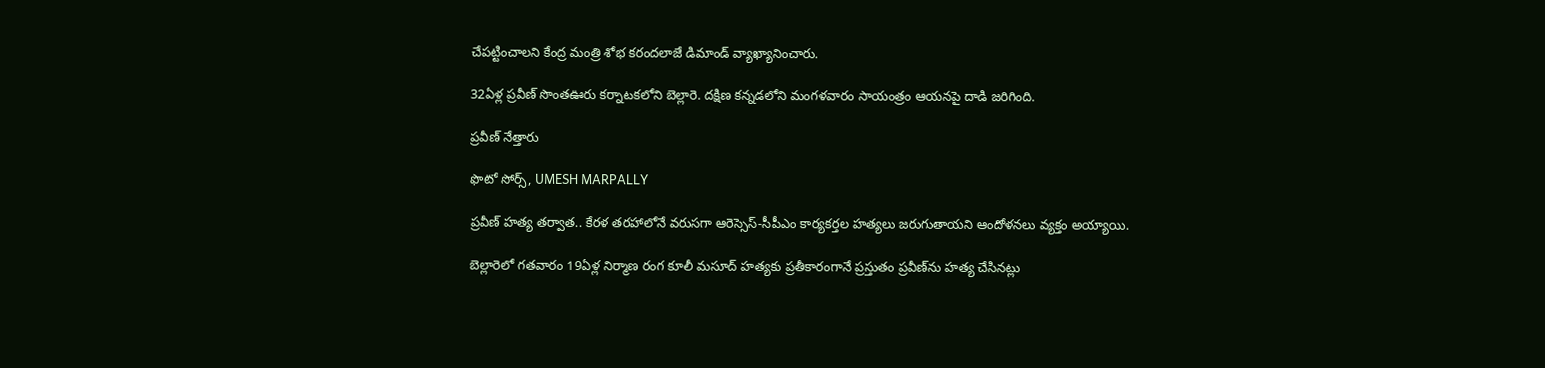చేపట్టించాలని కేంద్ర మంత్రి శోభ కరందలాజే డిమాండ్ వ్యాఖ్యానించారు.

32ఏళ్ల ప్రవీణ్ సొంతఊరు కర్నాటకలోని బెల్లారె. దక్షిణ కన్నడలోని మంగళవారం సాయంత్రం ఆయనపై దాడి జరిగింది.

ప్రవీణ్ నేత్తారు

ఫొటో సోర్స్, UMESH MARPALLY

ప్రవీణ్ హత్య తర్వాత.. కేరళ తరహాలోనే వరుసగా ఆరెస్సెస్-సీపీఎం కార్యకర్తల హత్యలు జరుగుతాయని ఆందోళనలు వ్యక్తం అయ్యాయి.

బెల్లారెలో గతవారం 19ఏళ్ల నిర్మాణ రంగ కూలీ మసూద్ హత్యకు ప్రతీకారంగానే ప్రస్తుతం ప్రవీణ్‌ను హత్య చేసినట్లు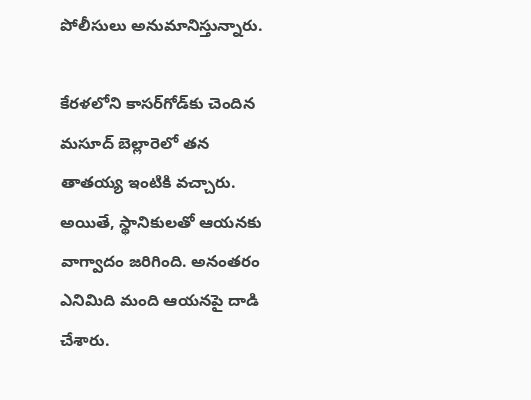పోలీసులు అనుమానిస్తున్నారు.

కేరళలోని కాసర్‌గోడ్‌కు చెందిన మసూద్ బెల్లారెలో తన తాతయ్య ఇంటికి వచ్చారు. అయితే, స్థానికులతో ఆయనకు వాగ్వాదం జరిగింది. అనంతరం ఎనిమిది మంది ఆయనపై దాడి చేశారు.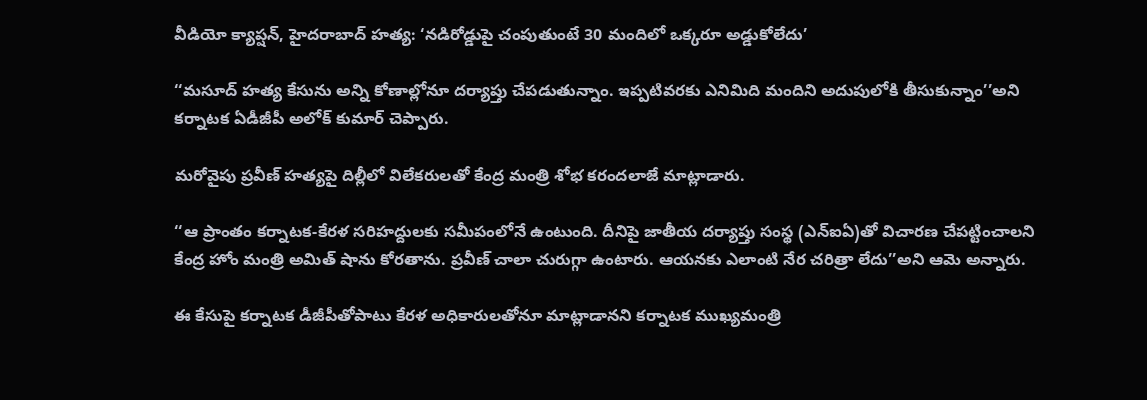వీడియో క్యాప్షన్, హైదరాబాద్ హత్య: ‘నడిరోడ్డుపై చంపుతుంటే 30 మందిలో ఒక్కరూ అడ్డుకోలేదు’

‘‘మసూద్ హత్య కేసును అన్ని కోణాల్లోనూ దర్యాప్తు చేపడుతున్నాం. ఇప్పటివరకు ఎనిమిది మందిని అదుపులోకి తీసుకున్నాం’’అని కర్నాటక ఏడీజీపీ అలోక్ కుమార్ చెప్పారు.

మరోవైపు ప్రవీణ్ హత్యపై దిల్లీలో విలేకరులతో కేంద్ర మంత్రి శోభ కరందలాజే మాట్లాడారు.

‘‘ఆ ప్రాంతం కర్నాటక-కేరళ సరిహద్దులకు సమీపంలోనే ఉంటుంది. దీనిపై జాతీయ దర్యాప్తు సంస్థ (ఎన్ఐఏ)తో విచారణ చేపట్టించాలని కేంద్ర హోం మంత్రి అమిత్ షాను కోరతాను. ప్రవీణ్ చాలా చురుగ్గా ఉంటారు. ఆయనకు ఎలాంటి నేర చరిత్రా లేదు’’అని ఆమె అన్నారు.

ఈ కేసుపై కర్నాటక డీజీపీతోపాటు కేరళ అధికారులతోనూ మాట్లాడానని కర్నాటక ముఖ్యమంత్రి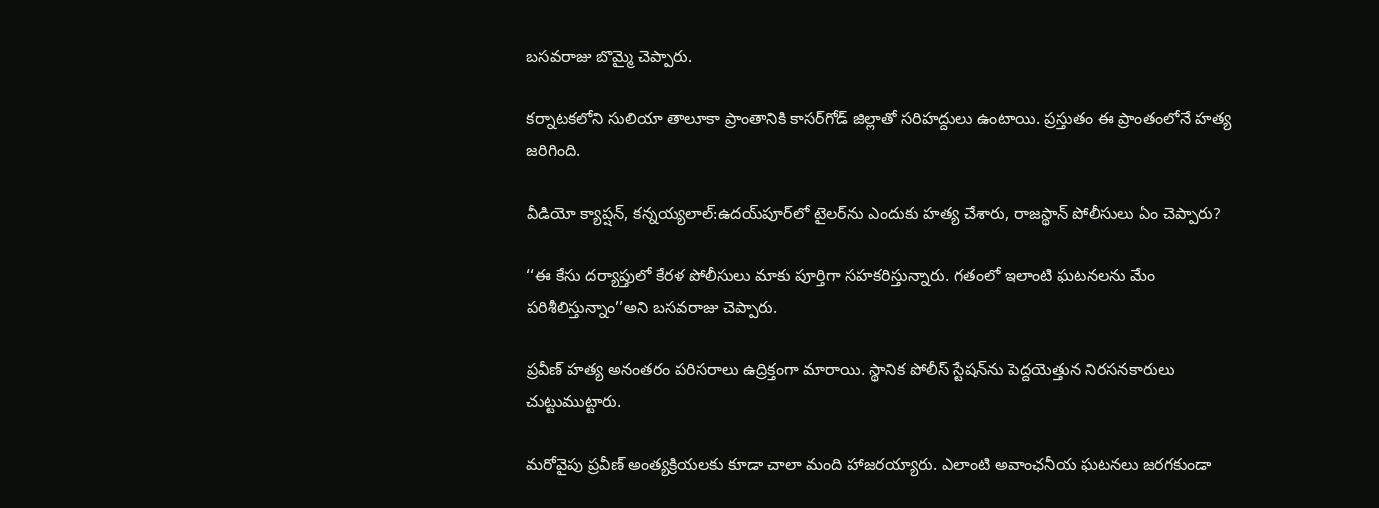బసవరాజు బొమ్మై చెప్పారు.

కర్నాటకలోని సులియా తాలూకా ప్రాంతానికి కాసర్‌గోడ్ జిల్లాతో సరిహద్దులు ఉంటాయి. ప్రస్తుతం ఈ ప్రాంతంలోనే హత్య జరిగింది.

వీడియో క్యాప్షన్, కన్నయ్యలాల్:ఉదయ్‌పూర్‌లో టైలర్‌ను ఎందుకు హత్య చేశారు, రాజస్థాన్ పోలీసులు ఏం చెప్పారు?

‘‘ఈ కేసు దర్యాప్తులో కేరళ పోలీసులు మాకు పూర్తిగా సహకరిస్తున్నారు. గతంలో ఇలాంటి ఘటనలను మేం పరిశీలిస్తున్నాం’’అని బసవరాజు చెప్పారు.

ప్రవీణ్ హత్య అనంతరం పరిసరాలు ఉద్రిక్తంగా మారాయి. స్థానిక పోలీస్ స్టేషన్‌ను పెద్దయెత్తున నిరసనకారులు చుట్టుముట్టారు.

మరోవైపు ప్రవీణ్ అంత్యక్రియలకు కూడా చాలా మంది హాజరయ్యారు. ఎలాంటి అవాంఛనీయ ఘటనలు జరగకుండా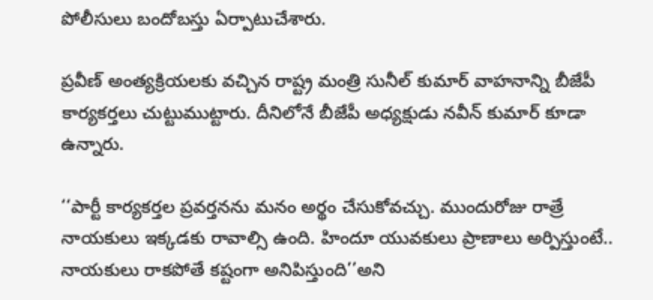పోలీసులు బందోబస్తు ఏర్పాటుచేశారు.

ప్రవీణ్ అంత్యక్రియలకు వచ్చిన రాష్ట్ర మంత్రి సునీల్ కుమార్ వాహనాన్ని బీజేపీ కార్యకర్తలు చుట్టుముట్టారు. దీనిలోనే బీజేపీ అధ్యక్షుడు నవీన్ కుమార్ కూడా ఉన్నారు.

‘‘పార్టీ కార్యకర్తల ప్రవర్తనను మనం అర్థం చేసుకోవచ్చు. ముందురోజు రాత్రే నాయకులు ఇక్కడకు రావాల్సి ఉంది. హిందూ యువకులు ప్రాణాలు అర్పిస్తుంటే.. నాయకులు రాకపోతే కష్టంగా అనిపిస్తుంది’’అని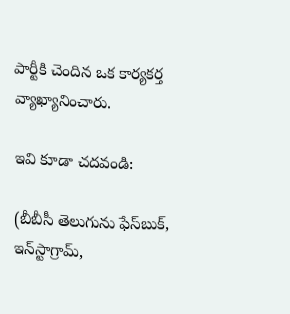పార్టీకి చెందిన ఒక కార్యకర్త వ్యాఖ్యానించారు.

ఇవి కూడా చదవండి:

(బీబీసీ తెలుగును ఫేస్‌బుక్, ఇన్‌స్టాగ్రామ్‌,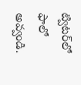ట్విటర్‌లో ఫాలో అవ్వండి.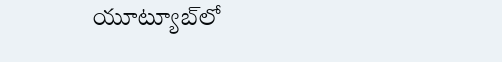యూట్యూబ్‌లో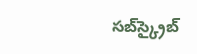సబ్‌స్క్రైబ్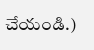చేయండి.)